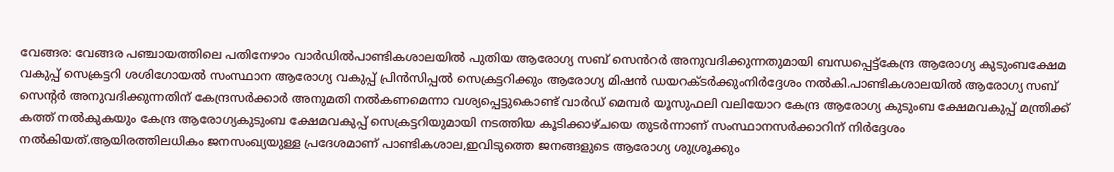വേങ്ങര: വേങ്ങര പഞ്ചായത്തിലെ പതിനേഴാം വാർഡിൽപാണ്ടികശാലയിൽ പുതിയ ആരോഗ്യ സബ് സെൻറർ അനുവദിക്കുന്നതുമായി ബന്ധപ്പെട്ട്കേന്ദ്ര ആരോഗ്യ കുടുംബക്ഷേമ വകുപ്പ് സെക്രട്ടറി ശശിഗോയൽ സംസ്ഥാന ആരോഗ്യ വകുപ്പ് പ്രിൻസിപ്പൽ സെക്രട്ടറിക്കും ആരോഗ്യ മിഷൻ ഡയറക്ടർക്കുംനിർദ്ദേശം നൽകി.പാണ്ടികശാലയിൽ ആരോഗ്യ സബ് സെന്റർ അനുവദിക്കുന്നതിന് കേന്ദ്രസർക്കാർ അനുമതി നൽകണമെന്നാ വശ്യപ്പെട്ടുകൊണ്ട് വാർഡ് മെമ്പർ യൂസുഫലി വലിയോറ കേന്ദ്ര ആരോഗ്യ കുടുംബ ക്ഷേമവകുപ്പ് മന്ത്രിക്ക് കത്ത് നൽകുകയും കേന്ദ്ര ആരോഗ്യകുടുംബ ക്ഷേമവകുപ്പ് സെക്രട്ടറിയുമായി നടത്തിയ കൂടിക്കാഴ്ചയെ തുടർന്നാണ് സംസ്ഥാനസർക്കാറിന് നിർദ്ദേശം നൽകിയത്.ആയിരത്തിലധികം ജനസംഖ്യയുള്ള പ്രദേശമാണ് പാണ്ടികശാല,ഇവിടുത്തെ ജനങ്ങളുടെ ആരോഗ്യ ശുശ്രൂക്കും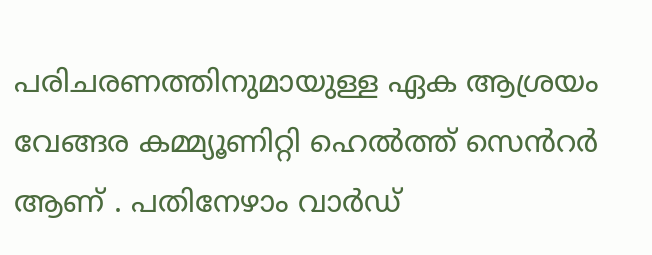പരിചരണത്തിനുമായുള്ള ഏക ആശ്രയം വേങ്ങര കമ്മ്യൂണിറ്റി ഹെൽത്ത് സെൻറർ ആണ് . പതിനേഴാം വാർഡ്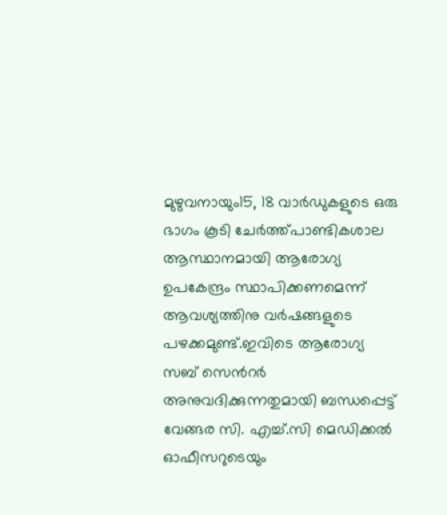മുഴുവനായും15, 18 വാർഡുകളുടെ ഒരു ഭാഗം കൂടി ചേർത്ത്പാണ്ടികശാല ആസ്ഥാനമായി ആരോഗ്യ ഉപകേന്ദ്രം സ്ഥാപിക്കണമെന്ന് ആവശ്യത്തിനു വർഷങ്ങളുടെ പഴക്കമുണ്ട്.ഇവിടെ ആരോഗ്യ സബ് സെൻറർ അനുവദിക്കുന്നതുമായി ബന്ധപ്പെട്ട് വേങ്ങര സി. എച്ച്.സി മെഡിക്കൽ ഓഫീസറുടെയും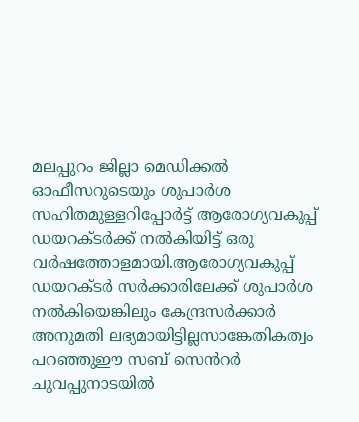മലപ്പുറം ജില്ലാ മെഡിക്കൽ ഓഫീസറുടെയും ശുപാർശ സഹിതമുള്ളറിപ്പോർട്ട് ആരോഗ്യവകുപ്പ് ഡയറക്ടർക്ക് നൽകിയിട്ട് ഒരു വർഷത്തോളമായി.ആരോഗ്യവകുപ്പ് ഡയറക്ടർ സർക്കാരിലേക്ക് ശുപാർശ നൽകിയെങ്കിലും കേന്ദ്രസർക്കാർ അനുമതി ലഭ്യമായിട്ടില്ലസാങ്കേതികത്വം പറഞ്ഞുഈ സബ് സെൻറർ ചുവപ്പുനാടയിൽ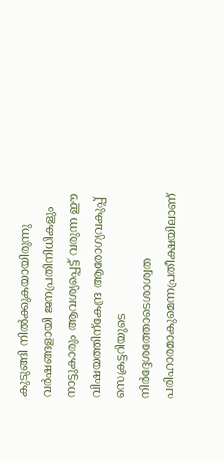കുടുങ്ങി നിൽക്കുകയായിരുന്നു വർഷങ്ങളായി ജനപ്രതിനിധികളും നാട്ടുകാരും ആവശ്യപ്പെട്ട് വരുന്ന ഈ വിഷയത്തിന്കേന്ദ്ര ആരോഗ്യവകുപ്പ് സെക്രട്ടറിയുടെ നിർദ്ദേശത്തോടെശാശ്വത പരിഹാരമാകുമെന്നപ്രതീക്ഷയിലാണ്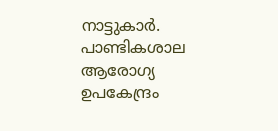നാട്ടുകാർ.
പാണ്ടികശാല ആരോഗ്യ ഉപകേന്ദ്രം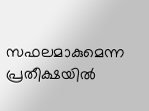സഫലമാകുമെന്ന പ്രതീക്ഷയിൽ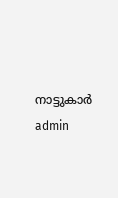നാട്ടുകാർ
admin